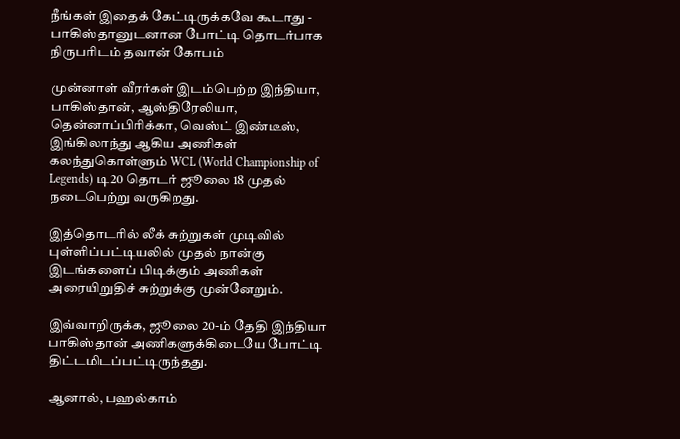நீங்கள் இதைக் கேட்டிருக்கவே கூடாது - பாகிஸ்தானுடனான போட்டி தொடர்பாக நிருபரிடம் தவான் கோபம்

முன்னாள் வீரர்கள் இடம்பெற்ற இந்தியா, பாகிஸ்தான், ஆஸ்திரேலியா, தென்னாப்பிரிக்கா, வெஸ்ட் இண்டீஸ், இங்கிலாந்து ஆகிய அணிகள் கலந்துகொள்ளும் WCL (World Championship of Legends) டி20 தொடர் ஜூலை 18 முதல் நடைபெற்று வருகிறது.

இத்தொடரில் லீக் சுற்றுகள் முடிவில் புள்ளிப்பட்டியலில் முதல் நான்கு இடங்களைப் பிடிக்கும் அணிகள் அரையிறுதிச் சுற்றுக்கு முன்னேறும்.

இவ்வாறிருக்க, ஜூலை 20-ம் தேதி இந்தியா பாகிஸ்தான் அணிகளுக்கிடையே போட்டி திட்டமிடப்பட்டிருந்தது.

ஆனால், பஹல்காம்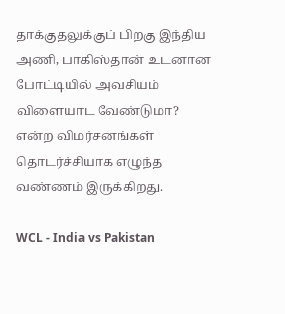தாக்குதலுக்குப் பிறகு இந்திய அணி, பாகிஸ்தான் உடனான போட்டியில் அவசியம் விளையாட வேண்டுமா? என்ற விமர்சனங்கள் தொடர்ச்சியாக எழுந்த வண்ணம் இருக்கிறது.

WCL - India vs Pakistan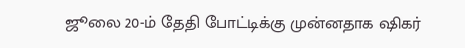ஜூலை 20-ம் தேதி போட்டிக்கு முன்னதாக ஷிகர்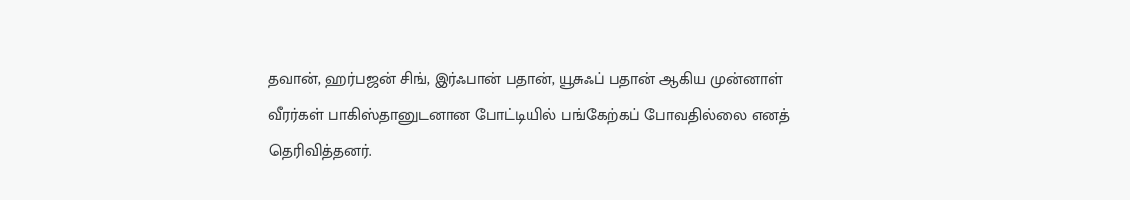தவான், ஹர்பஜன் சிங், இர்ஃபான் பதான், யூசுஃப் பதான் ஆகிய முன்னாள் வீரர்கள் பாகிஸ்தானுடனான போட்டியில் பங்கேற்கப் போவதில்லை எனத் தெரிவித்தனர்.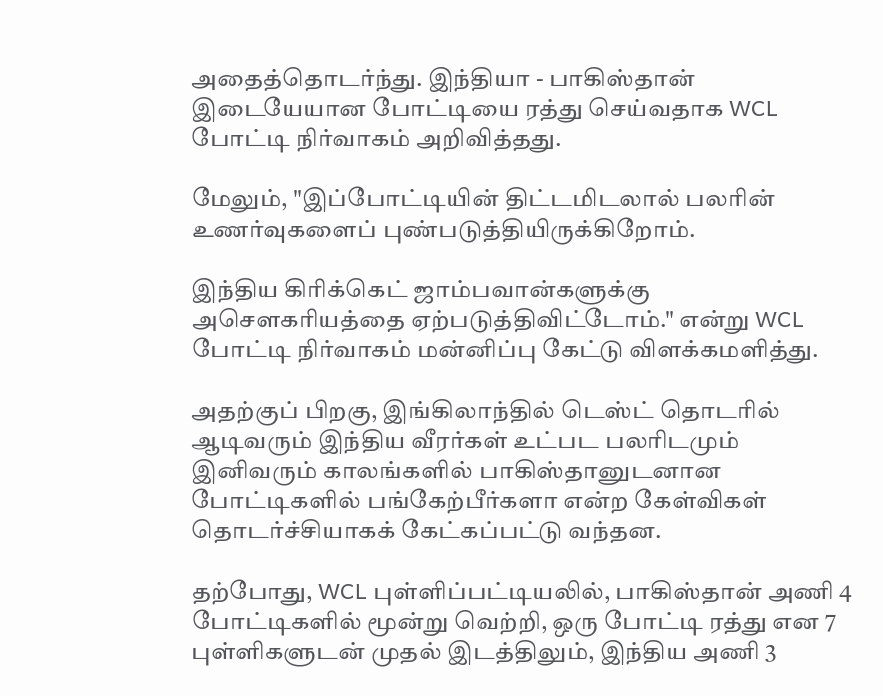அதைத்தொடர்ந்து. இந்தியா - பாகிஸ்தான் இடையேயான போட்டியை ரத்து செய்வதாக WCL போட்டி நிர்வாகம் அறிவித்தது.

மேலும், "இப்போட்டியின் திட்டமிடலால் பலரின் உணர்வுகளைப் புண்படுத்தியிருக்கிறோம்.

இந்திய கிரிக்கெட் ஜாம்பவான்களுக்கு அசௌகரியத்தை ஏற்படுத்திவிட்டோம்." என்று WCL போட்டி நிர்வாகம் மன்னிப்பு கேட்டு விளக்கமளித்து.

அதற்குப் பிறகு, இங்கிலாந்தில் டெஸ்ட் தொடரில் ஆடிவரும் இந்திய வீரர்கள் உட்பட பலரிடமும் இனிவரும் காலங்களில் பாகிஸ்தானுடனான போட்டிகளில் பங்கேற்பீர்களா என்ற கேள்விகள் தொடர்ச்சியாகக் கேட்கப்பட்டு வந்தன.

தற்போது, WCL புள்ளிப்பட்டியலில், பாகிஸ்தான் அணி 4 போட்டிகளில் மூன்று வெற்றி, ஒரு போட்டி ரத்து என 7 புள்ளிகளுடன் முதல் இடத்திலும், இந்திய அணி 3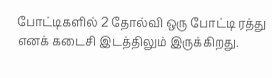போட்டிகளில் 2 தோல்வி ஒரு போட்டி ரத்து எனக் கடைசி இடத்திலும் இருக்கிறது.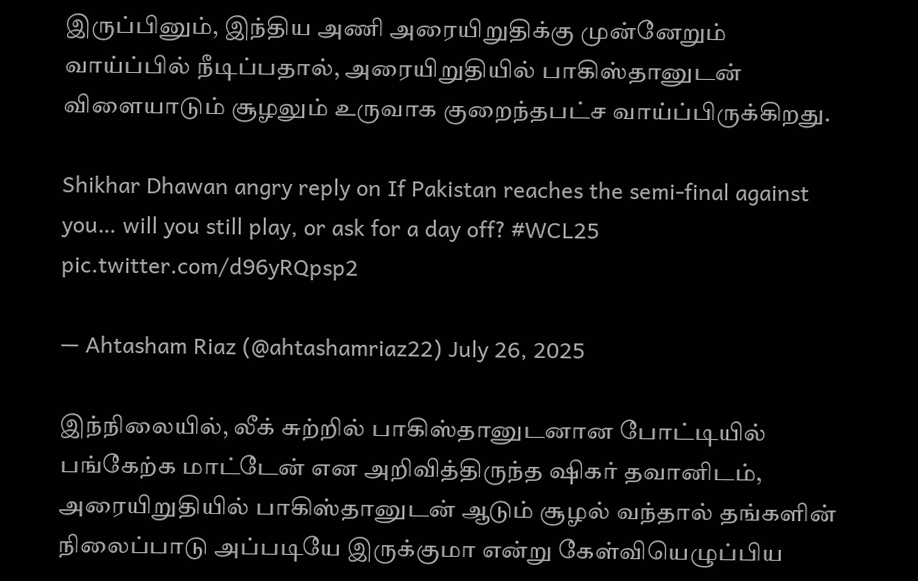இருப்பினும், இந்திய அணி அரையிறுதிக்கு முன்னேறும் வாய்ப்பில் நீடிப்பதால், அரையிறுதியில் பாகிஸ்தானுடன் விளையாடும் சூழலும் உருவாக குறைந்தபட்ச வாய்ப்பிருக்கிறது.

Shikhar Dhawan angry reply on If Pakistan reaches the semi-final against you… will you still play, or ask for a day off? #WCL25 pic.twitter.com/d96yRQpsp2

— Ahtasham Riaz (@ahtashamriaz22) July 26, 2025

இந்நிலையில், லீக் சுற்றில் பாகிஸ்தானுடனான போட்டியில் பங்கேற்க மாட்டேன் என அறிவித்திருந்த ஷிகர் தவானிடம், அரையிறுதியில் பாகிஸ்தானுடன் ஆடும் சூழல் வந்தால் தங்களின் நிலைப்பாடு அப்படியே இருக்குமா என்று கேள்வியெழுப்பிய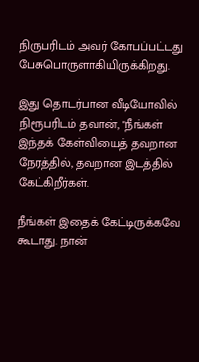நிருபரிடம் அவர் கோபப்பட்டது பேசுபொருளாகியிருக்கிறது.

இது தொடர்பான வீடியோவில் நிரூபரிடம் தவான், "நீங்கள் இந்தக் கேள்வியைத் தவறான நேரத்தில், தவறான இடத்தில் கேட்கிறீர்கள்.

நீங்கள் இதைக் கேட்டிருக்கவே கூடாது. நான்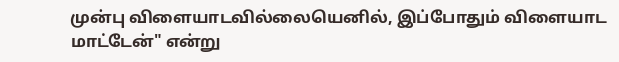முன்பு விளையாடவில்லையெனில், இப்போதும் விளையாட மாட்டேன்" என்று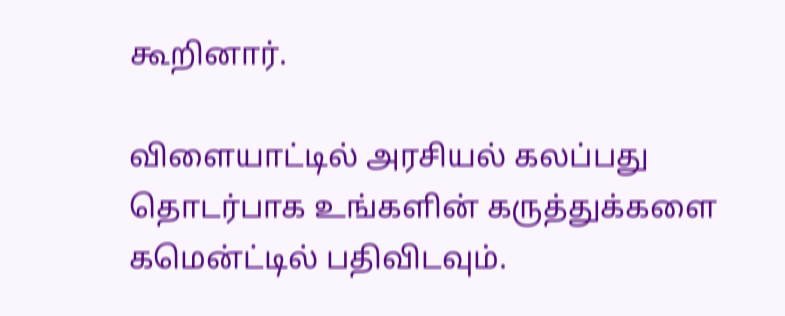கூறினார்.

விளையாட்டில் அரசியல் கலப்பது தொடர்பாக உங்களின் கருத்துக்களை கமென்ட்டில் பதிவிடவும்.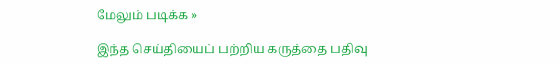மேலும் படிக்க »

இந்த செய்தியைப் பற்றிய கருத்தை பதிவு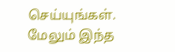செய்யுங்கள். மேலும் இந்த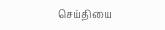செய்தியை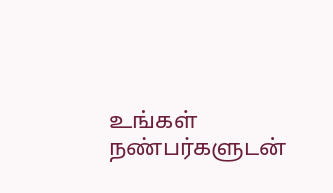உங்கள் நண்பர்களுடன்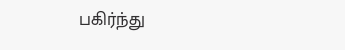பகிர்ந்து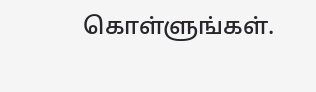கொள்ளுங்கள்.